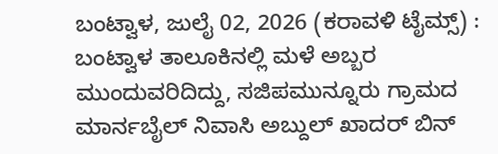ಬಂಟ್ವಾಳ, ಜುಲೈ 02, 2026 (ಕರಾವಳಿ ಟೈಮ್ಸ್) : ಬಂಟ್ವಾಳ ತಾಲೂಕಿನಲ್ಲಿ ಮಳೆ ಅಬ್ಬರ ಮುಂದುವರಿದಿದ್ದು, ಸಜಿಪಮುನ್ನೂರು ಗ್ರಾಮದ ಮಾರ್ನಬೈಲ್ ನಿವಾಸಿ ಅಬ್ದುಲ್ ಖಾದರ್ ಬಿನ್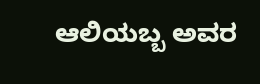ಆಲಿಯಬ್ಬ ಅವರ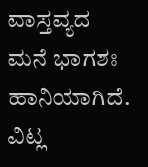ವಾಸ್ತವ್ಯದ ಮನೆ ಭಾಗಶಃ ಹಾನಿಯಾಗಿದೆ. ವಿಟ್ಲ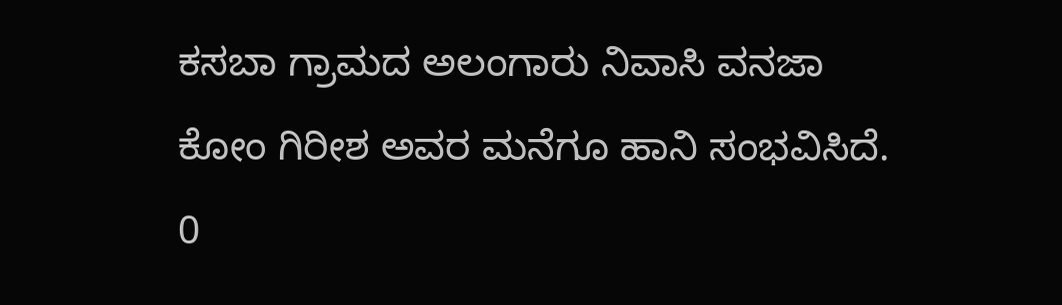ಕಸಬಾ ಗ್ರಾಮದ ಅಲಂಗಾರು ನಿವಾಸಿ ವನಜಾ ಕೋಂ ಗಿರೀಶ ಅವರ ಮನೆಗೂ ಹಾನಿ ಸಂಭವಿಸಿದೆ.
0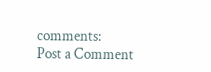comments:
Post a Comment